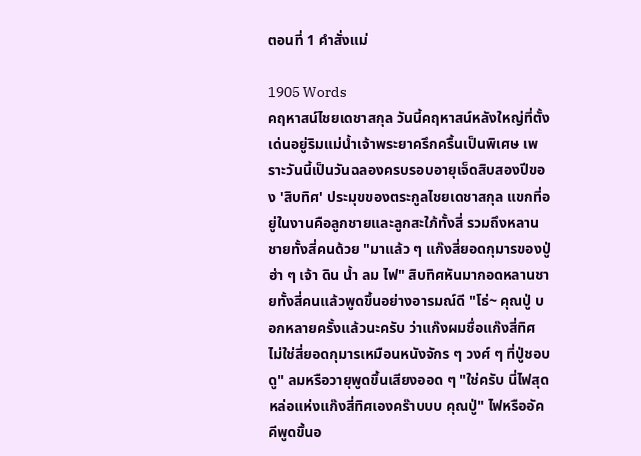ตอนที่ 1 คำสั่งแม่

1905 Words
คฤหาสน์ไชยเดชาสกุล วันนี้คฤหาสน์หลังใหญ่ที่ตั้งเด่นอยู่ริมแม่น้ำเจ้าพระยาครึกครื้นเป็นพิเศษ เพราะวันนี้เป็นวันฉลองครบรอบอายุเจ็ดสิบสองปีของ 'สิบทิศ' ประมุขของตระกูลไชยเดชาสกุล แขกที่อยู่ในงานคือลูกชายและลูกสะใภ้ทั้งสี่ รวมถึงหลานชายทั้งสี่คนด้วย "มาแล้ว ๆ แก๊งสี่ยอดกุมารของปู่ ฮ่า ๆ เจ้า ดิน น้ำ ลม ไฟ" สิบทิศหันมากอดหลานชายทั้งสี่คนแล้วพูดขึ้นอย่างอารมณ์ดี "โธ่~ คุณปู่ บอกหลายครั้งแล้วนะครับ ว่าแก๊งผมชื่อแก๊งสี่ทิศ ไม่ใช่สี่ยอดกุมารเหมือนหนังจักร ๆ วงศ์ ๆ ที่ปู่ชอบดู" ลมหรือวายุพูดขึ้นเสียงออด ๆ "ใช่ครับ นี่ไฟสุดหล่อแห่งแก๊งสี่ทิศเองคร๊าบบบ คุณปู่" ไฟหรืออัคคีพูดขึ้นอ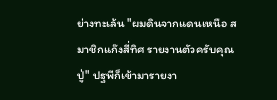ย่างทะเล้น "ผมดินจากแดนเหนือ สมาชิกแก๊งสี่ทิศ รายงานตัวครับคุณปู่" ปฐพีก็เข้ามารายงา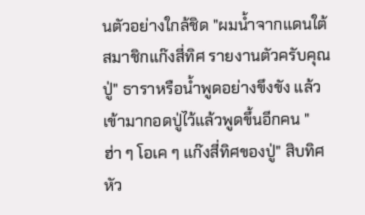นตัวอย่างใกล้ชิด "ผมน้ำจากแดนใต้ สมาชิกแก๊งสี่ทิศ รายงานตัวครับคุณปู่" ธาราหรือน้ำพูดอย่างขึงขัง แล้วเข้ามากอดปู่ไว้แล้วพูดขึ้นอีกคน "ฮ่า ๆ โอเค ๆ แก๊งสี่ทิศของปู่" สิบทิศหัว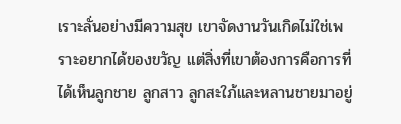เราะลั่นอย่างมีความสุข เขาจัดงานวันเกิดไม่ใช่เพราะอยากได้ของขวัญ แต่สิ่งที่เขาต้องการคือการที่ได้เห็นลูกชาย ลูกสาว ลูกสะใภ้และหลานชายมาอยู่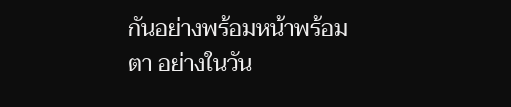กันอย่างพร้อมหน้าพร้อมตา อย่างในวัน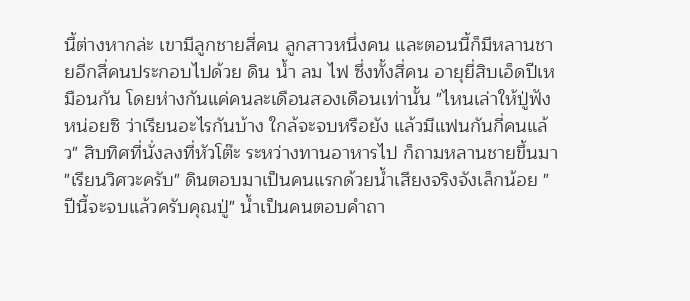นี้ต่างหากล่ะ เขามีลูกชายสี่คน ลูกสาวหนึ่งคน และตอนนี้ก็มีหลานชายอีกสี่คนประกอบไปด้วย ดิน น้ำ ลม ไฟ ซึ่งทั้งสี่คน อายุยี่สิบเอ็ดปีเหมือนกัน โดยห่างกันแค่คนละเดือนสองเดือนเท่านั้น "ไหนเล่าให้ปู่ฟังหน่อยซิ ว่าเรียนอะไรกันบ้าง ใกล้จะจบหรือยัง แล้วมีแฟนกันกี่คนแล้ว" สิบทิศที่นั่งลงที่หัวโต๊ะ ระหว่างทานอาหารไป ก็ถามหลานชายขึ้นมา "เรียนวิศวะครับ" ดินตอบมาเป็นคนแรกด้วยน้ำเสียงจริงจังเล็กน้อย "ปีนี้จะจบแล้วครับคุณปู่" น้ำเป็นคนตอบคำถา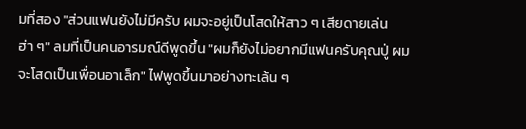มที่สอง "ส่วนแฟนยังไม่มีครับ ผมจะอยู่เป็นโสดให้สาว ๆ เสียดายเล่น ฮ่า ๆ" ลมที่เป็นคนอารมณ์ดีพูดขึ้น "ผมก็ยังไม่อยากมีแฟนครับคุณปู่ ผมจะโสดเป็นเพื่อนอาเล็ก" ไฟพูดขึ้นมาอย่างทะเล้น ๆ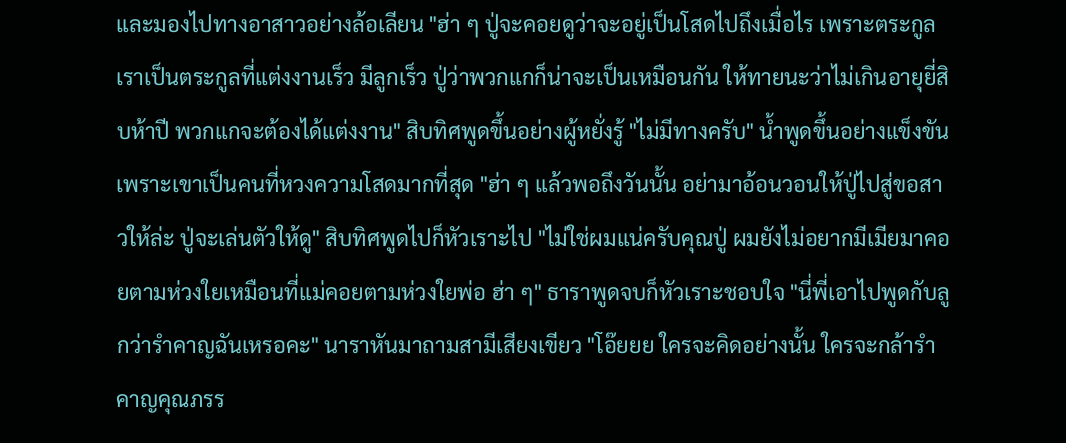และมองไปทางอาสาวอย่างล้อเลียน "ฮ่า ๆ ปู่จะคอยดูว่าจะอยู่เป็นโสดไปถึงเมื่อไร เพราะตระกูลเราเป็นตระกูลที่แต่งงานเร็ว มีลูกเร็ว ปู่ว่าพวกแกก็น่าจะเป็นเหมือนกัน ให้ทายนะว่าไม่เกินอายุยี่สิบห้าปี พวกแกจะต้องได้แต่งงาน" สิบทิศพูดขึ้นอย่างผู้หยั่งรู้ "ไม่มีทางครับ" น้ำพูดขึ้นอย่างแข็งขัน เพราะเขาเป็นคนที่หวงความโสดมากที่สุด "ฮ่า ๆ แล้วพอถึงวันนั้น อย่ามาอ้อนวอนให้ปู่ไปสู่ขอสาวให้ล่ะ ปู่จะเล่นตัวให้ดู" สิบทิศพูดไปก็หัวเราะไป "ไม่ใช่ผมแน่ครับคุณปู่ ผมยังไม่อยากมีเมียมาคอยตามห่วงใยเหมือนที่แม่คอยตามห่วงใยพ่อ ฮ่า ๆ" ธาราพูดจบก็หัวเราะชอบใจ "นี่พี่เอาไปพูดกับลูกว่ารำคาญฉันเหรอคะ" นาราหันมาถามสามีเสียงเขียว "โอ๊ยยย ใครจะคิดอย่างนั้น ใครจะกล้ารำคาญคุณภรร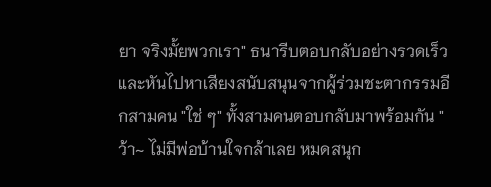ยา จริงมั้ยพวกเรา" ธนารีบตอบกลับอย่างรวดเร็วและหันไปหาเสียงสนับสนุนจากผู้ร่วมชะตากรรมอีกสามคน "ใช่ ๆ" ทั้งสามคนตอบกลับมาพร้อมกัน "ว้า~ ไม่มีพ่อบ้านใจกล้าเลย หมดสนุก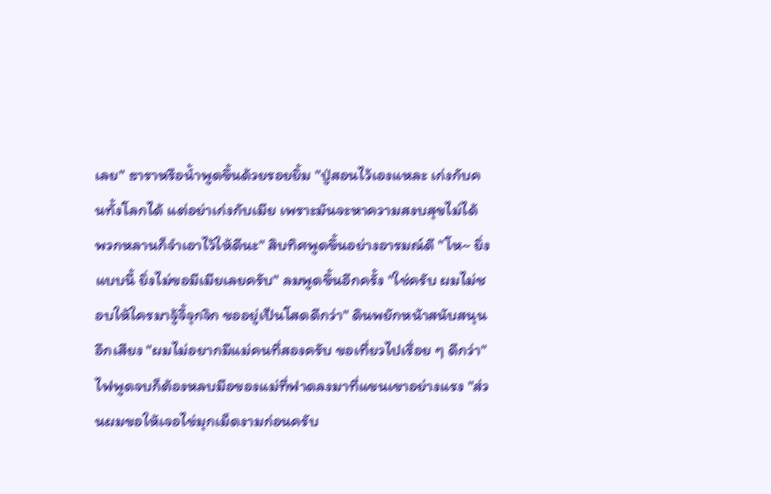เลย" ธาราหรือน้ำพูดขึ้นด้วยรอยยิ้ม "ปู่สอนไว้เองแหละ เก่งกับคนทั้งโลกได้ แต่อย่าเก่งกับเมีย เพราะมันจะหาความสงบสุขไม่ได้ พวกหลานก็จำเอาไว้ให้ดีนะ" สิบทิศพูดขึ้นอย่างอารมณ์ดี "โห~ ยิ่งแบบนี้ ยิ่งไม่ขอมีเมียเลยครับ" ลมพูดขึ้นอีกครั้ง "ใช่ครับ ผมไม่ชอบให้ใครมาจู้จี้จุกจิก ขออยู่เป็นโสดดีกว่า" ดินพยักหน้าสนับสนุนอีกเสียง "ผมไม่อยากมีแม่คนที่สองครับ ขอเที่ยวไปเรื่อย ๆ ดีกว่า" ไฟพูดจบก็ต้องหลบมือของแม่ที่ฟาดลงมาที่แขนเขาอย่างแรง "ส่วนผมขอให้เจอไข่มุกเม็ดงามก่อนครับ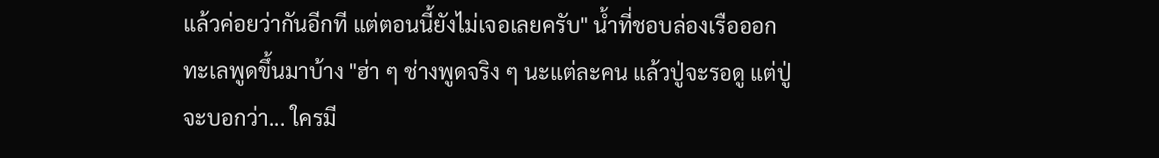แล้วค่อยว่ากันอีกที แต่ตอนนี้ยังไม่เจอเลยครับ" น้ำที่ชอบล่องเรือออกทะเลพูดขึ้นมาบ้าง "ฮ่า ๆ ช่างพูดจริง ๆ นะแต่ละคน แล้วปู่จะรอดู แต่ปู่จะบอกว่า... ใครมี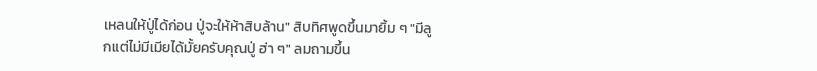เหลนให้ปู่ได้ก่อน ปู่จะให้ห้าสิบล้าน" สิบทิศพูดขึ้นมายิ้ม ๆ "มีลูกแต่ไม่มีเมียได้มั้ยครับคุณปู่ ฮ่า ๆ" ลมถามขึ้น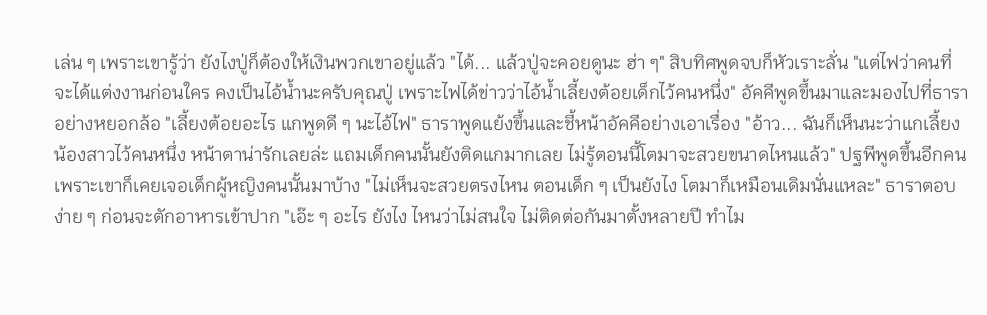เล่น ๆ เพราะเขารู้ว่า ยังไงปู่ก็ต้องให้เงินพวกเขาอยู่แล้ว "ได้... แล้วปู่จะคอยดูนะ ฮ่า ๆ" สิบทิศพูดจบก็หัวเราะลั่น "แต่ไฟว่าคนที่จะได้แต่งงานก่อนใคร คงเป็นไอ้น้ำนะครับคุณปู่ เพราะไฟได้ข่าวว่าไอ้น้ำเลี้ยงต้อยเด็กไว้คนหนึ่ง" อัคคีพูดขึ้นมาและมองไปที่ธาราอย่างหยอกล้อ "เลี้ยงต้อยอะไร แกพูดดี ๆ นะไอ้ไฟ" ธาราพูดแย้งขึ้นและชี้หน้าอัคคีอย่างเอาเรื่อง "อ้าว... ฉันก็เห็นนะว่าแกเลี้ยงน้องสาวไว้คนหนึ่ง หน้าตาน่ารักเลยล่ะ แถมเด็กคนนั้นยังติดแกมากเลย ไม่รู้ตอนนี้โตมาจะสวยขนาดไหนแล้ว" ปฐพีพูดขึ้นอีกคน เพราะเขาก็เคยเจอเด็กผู้หญิงคนนั้นมาบ้าง "ไม่เห็นจะสวยตรงไหน ตอนเด็ก ๆ เป็นยังไง โตมาก็เหมือนเดิมนั่นแหละ" ธาราตอบง่าย ๆ ก่อนจะตักอาหารเข้าปาก "เอ๊ะ ๆ อะไร ยังไง ไหนว่าไม่สนใจ ไม่ติดต่อกันมาตั้งหลายปี ทำไม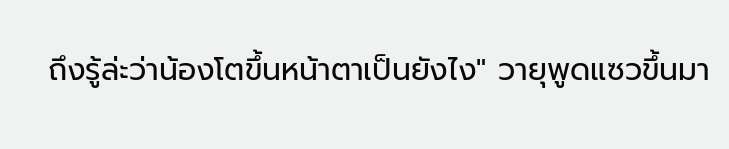ถึงรู้ล่ะว่าน้องโตขึ้นหน้าตาเป็นยังไง" วายุพูดแซวขึ้นมา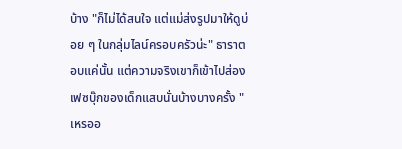บ้าง "ก็ไม่ได้สนใจ แต่แม่ส่งรูปมาให้ดูบ่อย ๆ ในกลุ่มไลน์ครอบครัวน่ะ" ธาราตอบแค่นั้น แต่ความจริงเขาก็เข้าไปส่องเฟซบุ๊กของเด็กแสบนั่นบ้างบางครั้ง "เหรออ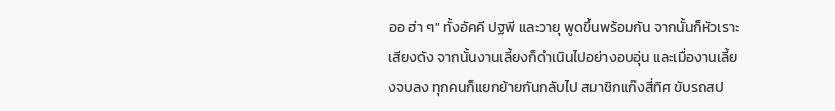ออ ฮ่า ๆ" ทั้งอัคคี ปฐพี และวายุ พูดขึ้นพร้อมกัน จากนั้นก็หัวเราะเสียงดัง จากนั้นงานเลี้ยงก็ดำเนินไปอย่างอบอุ่น และเมื่องานเลี้ยงจบลง ทุกคนก็แยกย้ายกันกลับไป สมาชิกแก๊งสี่ทิศ ขับรถสป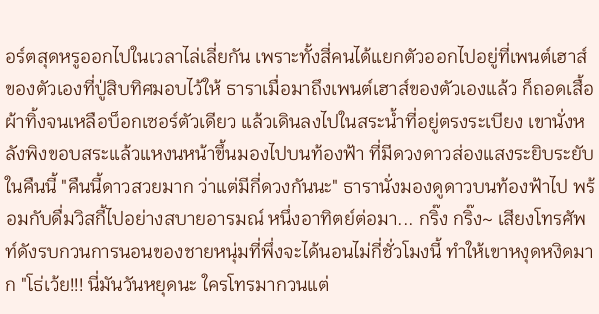อร์ตสุดหรูออกไปในเวลาไล่เลี่ยกัน เพราะทั้งสี่คนได้แยกตัวออกไปอยู่ที่เพนต์เฮาส์ของตัวเองที่ปู่สิบทิศมอบไว้ให้ ธาราเมื่อมาถึงเพนต์เฮาส์ของตัวเองแล้ว ก็ถอดเสื้อผ้าทิ้งจนเหลือบ็อกเซอร์ตัวเดียว แล้วเดินลงไปในสระน้ำที่อยู่ตรงระเบียง เขานั่งหลังพิงขอบสระแล้วแหงนหน้าขึ้นมองไปบนท้องฟ้า ที่มีดวงดาวส่องแสงระยิบระยับในคืนนี้ "คืนนี้ดาวสวยมาก ว่าแต่มีกี่ดวงกันนะ" ธารานั่งมองดูดาวบนท้องฟ้าไป พร้อมกับดื่มวิสกี้ไปอย่างสบายอารมณ์ หนึ่งอาทิตย์ต่อมา... กริ๊ง กริ๊ง~ เสียงโทรศัพท์ดังรบกวนการนอนของชายหนุ่มที่พึ่งจะได้นอนไม่กี่ชั่วโมงนี้ ทำให้เขาหงุดหงิดมาก "โธ่เว้ย!!! นี่มันวันหยุดนะ ใครโทรมากวนแต่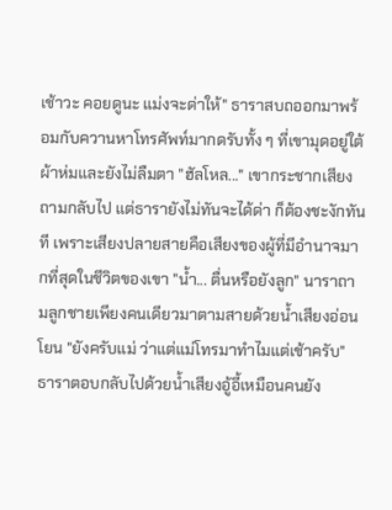เช้าวะ คอยดูนะ แม่งจะด่าให้" ธาราสบถออกมาพร้อมกับควานหาโทรศัพท์มากดรับทั้ง ๆ ที่เขามุดอยู่ใต้ผ้าห่มและยังไม่ลืมตา "ฮัลโหล..." เขากระชากเสียงถามกลับไป แต่ธารายังไม่ทันจะได้ด่า ก็ต้องชะงักทันที เพราะเสียงปลายสายคือเสียงของผู้ที่มีอำนาจมากที่สุดในชีวิตของเขา "น้ำ... ตื่นหรือยังลูก" นาราถามลูกชายเพียงคนเดียวมาตามสายด้วยน้ำเสียงอ่อนโยน "ยังครับแม่ ว่าแต่แม่โทรมาทำไมแต่เช้าครับ" ธาราตอบกลับไปด้วยน้ำเสียงอู้อี้เหมือนคนยัง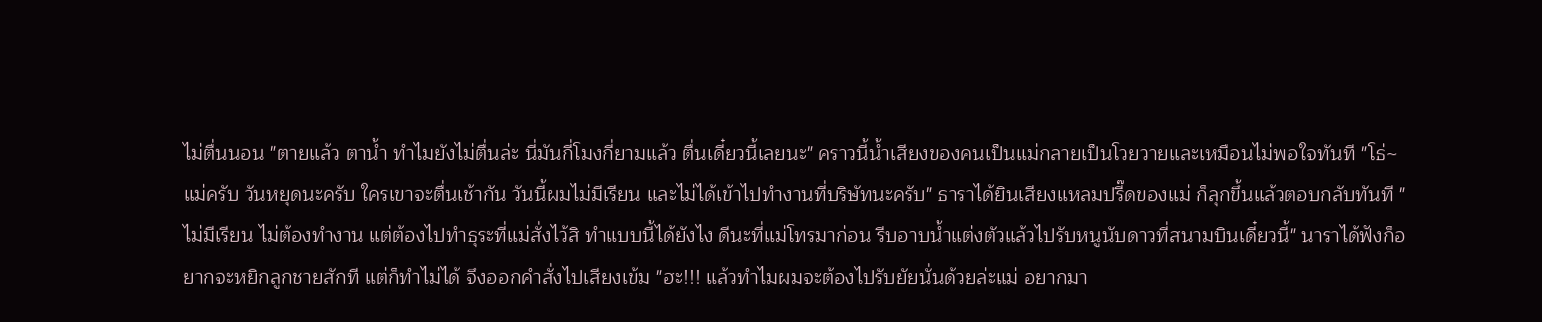ไม่ตื่นนอน "ตายแล้ว ตาน้ำ ทำไมยังไม่ตื่นล่ะ นี่มันกี่โมงกี่ยามแล้ว ตื่นเดี๋ยวนี้เลยนะ" คราวนี้น้ำเสียงของคนเป็นแม่กลายเป็นโวยวายและเหมือนไม่พอใจทันที "โธ่~ แม่ครับ วันหยุดนะครับ ใครเขาจะตื่นเช้ากัน วันนี้ผมไม่มีเรียน และไม่ได้เข้าไปทำงานที่บริษัทนะครับ" ธาราได้ยินเสียงแหลมปรี๊ดของแม่ ก็ลุกขึ้นแล้วตอบกลับทันที "ไม่มีเรียน ไม่ต้องทำงาน แต่ต้องไปทำธุระที่แม่สั่งไว้สิ ทำแบบนี้ได้ยังไง ดีนะที่แม่โทรมาก่อน รีบอาบน้ำแต่งตัวแล้วไปรับหนูนับดาวที่สนามบินเดี๋ยวนี้" นาราได้ฟังก็อยากจะหยิกลูกชายสักที แต่ก็ทำไม่ได้ จึงออกคำสั่งไปเสียงเข้ม "ฮะ!!! แล้วทำไมผมจะต้องไปรับยัยนั่นด้วยล่ะแม่ อยากมา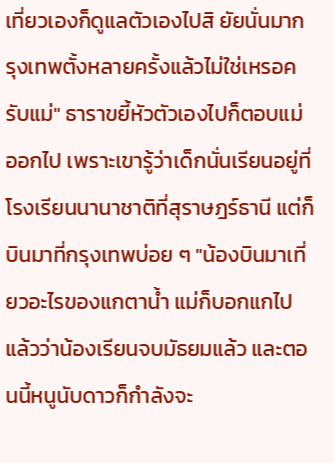เที่ยวเองก็ดูแลตัวเองไปสิ ยัยนั่นมากรุงเทพตั้งหลายครั้งแล้วไม่ใช่เหรอครับแม่" ธาราขยี้หัวตัวเองไปก็ตอบแม่ออกไป เพราะเขารู้ว่าเด็กนั่นเรียนอยู่ที่โรงเรียนนานาชาติที่สุราษฎร์ธานี แต่ก็บินมาที่กรุงเทพบ่อย ๆ "น้องบินมาเที่ยวอะไรของแกตาน้ำ แม่ก็บอกแกไปแล้วว่าน้องเรียนจบมัธยมแล้ว และตอนนี้หนูนับดาวก็กำลังจะ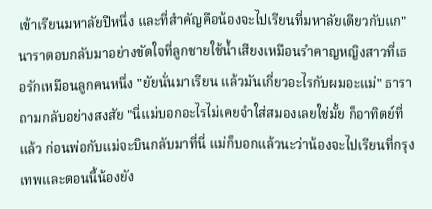เข้าเรียนมหาลัยปีหนึ่ง และที่สำคัญคือน้องจะไปเรียนที่มหาลัยเดียวกับแก" นาราตอบกลับมาอย่างขัดใจที่ลูกชายใช้น้ำเสียงเหมือนรำคาญหญิงสาวที่เธอรักเหมือนลูกคนหนึ่ง "ยัยนั่นมาเรียน แล้วมันเกี่ยวอะไรกับผมอะแม่" ธาราถามกลับอย่างสงสัย "นี่แม่บอกอะไรไม่เคยจำใส่สมองเลยใช่มั้ย ก็อาทิตย์ที่แล้ว ก่อนพ่อกับแม่จะบินกลับมาที่นี่ แม่ก็บอกแล้วนะว่าน้องจะไปเรียนที่กรุงเทพและตอนนี้น้องยัง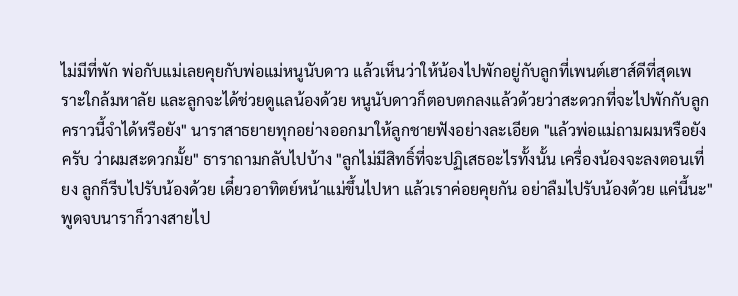ไม่มีที่พัก พ่อกับแม่เลยคุยกับพ่อแม่หนูนับดาว แล้วเห็นว่าให้น้องไปพักอยู่กับลูกที่เพนต์เฮาส์ดีที่สุดเพราะใกล้มหาลัย และลูกจะได้ช่วยดูแลน้องด้วย หนูนับดาวก็ตอบตกลงแล้วด้วยว่าสะดวกที่จะไปพักกับลูก คราวนี้จำได้หรือยัง" นาราสาธยายทุกอย่างออกมาให้ลูกชายฟังอย่างละเอียด "แล้วพ่อแม่ถามผมหรือยังครับ ว่าผมสะดวกมั้ย" ธาราถามกลับไปบ้าง "ลูกไม่มีสิทธิ์ที่จะปฏิเสธอะไรทั้งนั้น เครื่องน้องจะลงตอนเที่ยง ลูกก็รีบไปรับน้องด้วย เดี๋ยวอาทิตย์หน้าแม่ขึ้นไปหา แล้วเราค่อยคุยกัน อย่าลืมไปรับน้องด้วย แค่นี้นะ" พูดจบนาราก็วางสายไป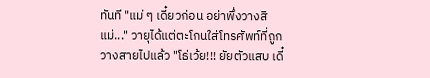ทันที "แม่ ๆ เดี๋ยวก่อน อย่าพึ่งวางสิ แม่..." วายุได้แต่ตะโกนใส่โทรศัพท์ที่ถูกวางสายไปแล้ว "โธ่เว้ย!!! ยัยตัวแสบ เดี๋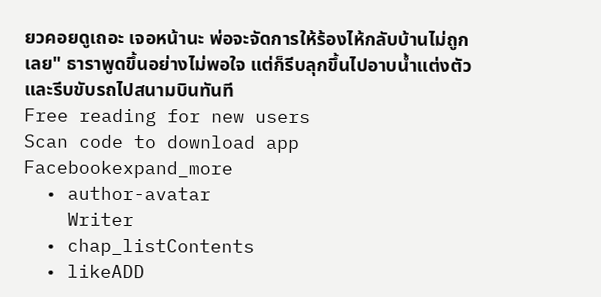ยวคอยดูเถอะ เจอหน้านะ พ่อจะจัดการให้ร้องไห้กลับบ้านไม่ถูกเลย" ธาราพูดขึ้นอย่างไม่พอใจ แต่ก็รีบลุกขึ้นไปอาบน้ำแต่งตัว และรีบขับรถไปสนามบินทันที
Free reading for new users
Scan code to download app
Facebookexpand_more
  • author-avatar
    Writer
  • chap_listContents
  • likeADD